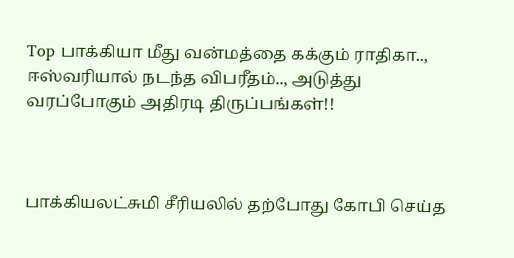Top பாக்கியா மீது வன்மத்தை கக்கும் ராதிகா.., ஈஸ்வரியால் நடந்த விபரீதம்.., அடுத்து வரப்போகும் அதிரடி திருப்பங்கள்!!



பாக்கியலட்சுமி சீரியலில் தற்போது கோபி செய்த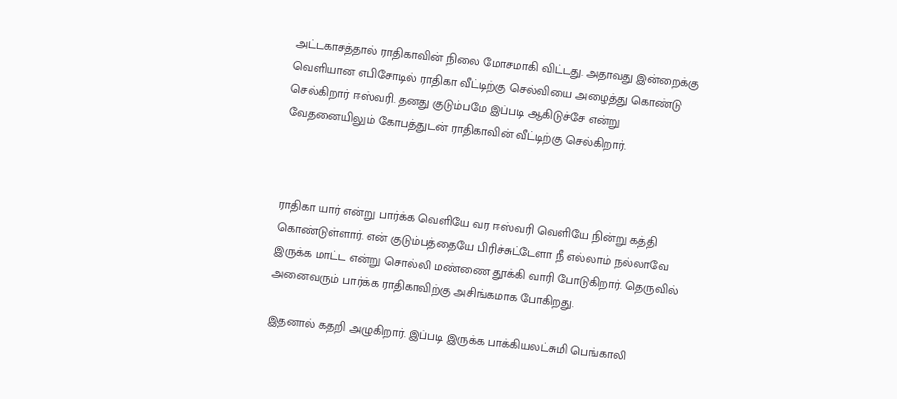அட்டகாசத்தால் ராதிகாவின் நிலை மோசமாகி விட்டது. அதாவது இன்றைக்கு வெளியான எபிசோடில் ராதிகா வீட்டிற்கு செல்வியை அழைத்து கொண்டு செல்கிறார் ஈஸ்வரி. தனது குடும்பமே இப்படி ஆகிடுச்சே என்று வேதனையிலும் கோபத்துடன் ராதிகாவின் வீட்டிற்கு செல்கிறார்.



ராதிகா யார் என்று பார்க்க வெளியே வர ஈஸ்வரி வெளியே நின்று கத்தி கொண்டுள்ளார். என் குடும்பத்தையே பிரிச்சுட்டேளா நீ எல்லாம் நல்லாவே இருக்க மாட்ட என்று சொல்லி மண்ணை தூக்கி வாரி போடுகிறார். தெருவில் அனைவரும் பார்க்க ராதிகாவிற்கு அசிங்கமாக போகிறது.

இதனால் கதறி அழுகிறார். இப்படி இருக்க பாக்கியலட்சுமி பெங்காலி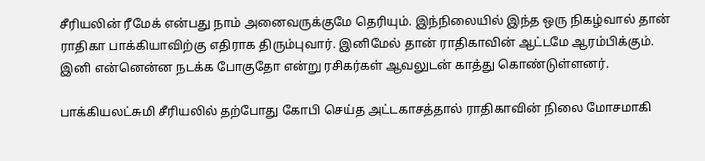சீரியலின் ரீமேக் என்பது நாம் அனைவருக்குமே தெரியும். இந்நிலையில் இந்த ஒரு நிகழ்வால் தான் ராதிகா பாக்கியாவிற்கு எதிராக திரும்புவார். இனிமேல் தான் ராதிகாவின் ஆட்டமே ஆரம்பிக்கும். இனி என்னென்ன நடக்க போகுதோ என்று ரசிகர்கள் ஆவலுடன் காத்து கொண்டுள்ளனர்.

பாக்கியலட்சுமி சீரியலில் தற்போது கோபி செய்த அட்டகாசத்தால் ராதிகாவின் நிலை மோசமாகி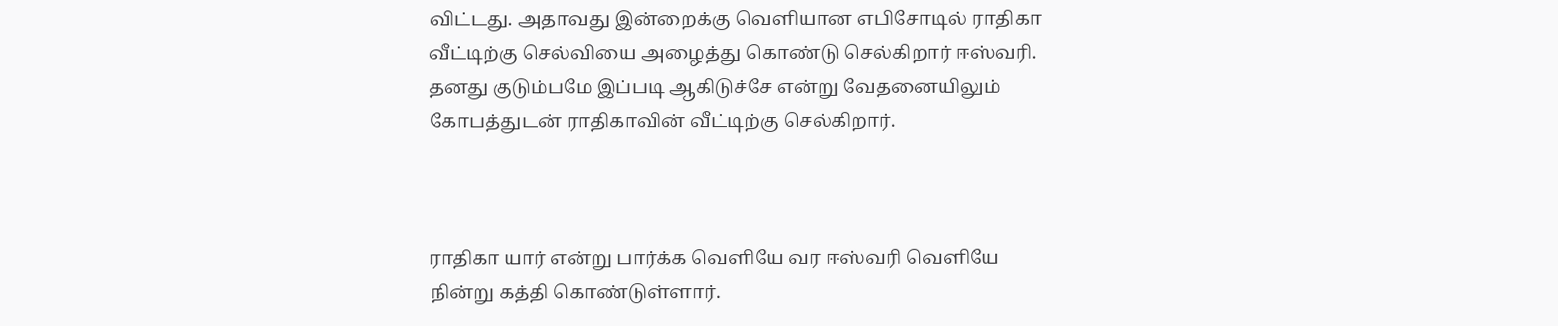விட்டது. அதாவது இன்றைக்கு வெளியான எபிசோடில் ராதிகா வீட்டிற்கு செல்வியை அழைத்து கொண்டு செல்கிறார் ஈஸ்வரி. தனது குடும்பமே இப்படி ஆகிடுச்சே என்று வேதனையிலும் கோபத்துடன் ராதிகாவின் வீட்டிற்கு செல்கிறார்.



ராதிகா யார் என்று பார்க்க வெளியே வர ஈஸ்வரி வெளியே நின்று கத்தி கொண்டுள்ளார்.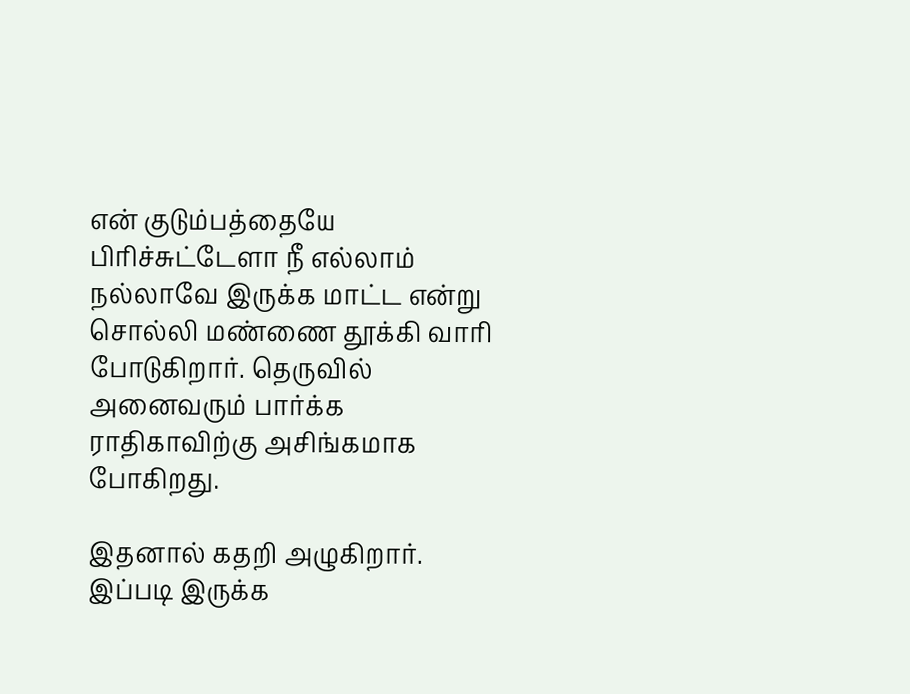என் குடும்பத்தையே பிரிச்சுட்டேளா நீ எல்லாம் நல்லாவே இருக்க மாட்ட என்று சொல்லி மண்ணை தூக்கி வாரி போடுகிறார். தெருவில் அனைவரும் பார்க்க ராதிகாவிற்கு அசிங்கமாக போகிறது.

இதனால் கதறி அழுகிறார். இப்படி இருக்க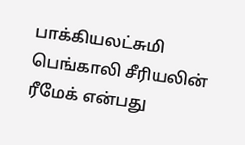பாக்கியலட்சுமி பெங்காலி சீரியலின் ரீமேக் என்பது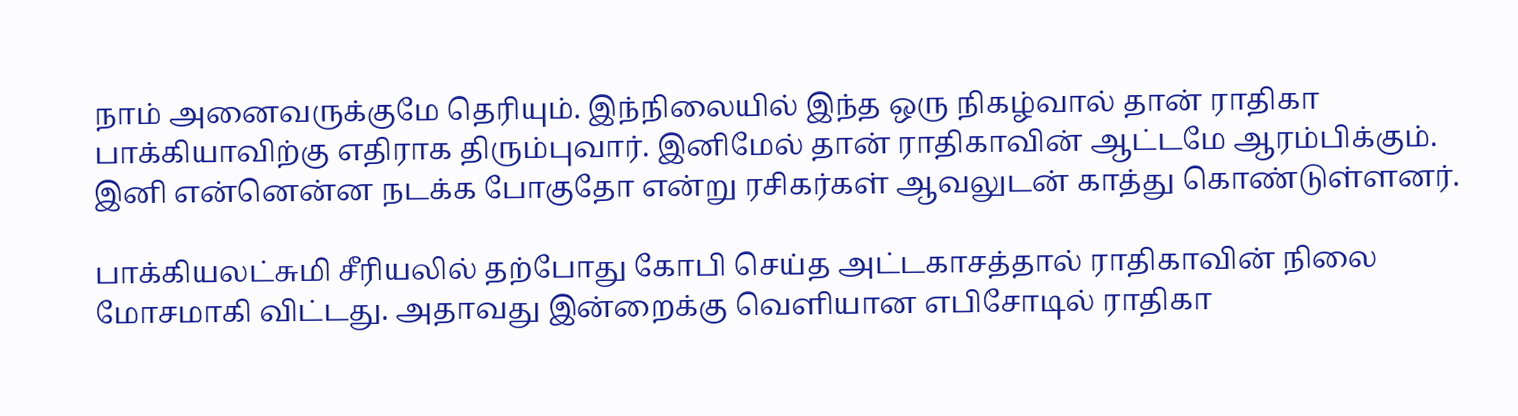நாம் அனைவருக்குமே தெரியும். இந்நிலையில் இந்த ஒரு நிகழ்வால் தான் ராதிகா பாக்கியாவிற்கு எதிராக திரும்புவார். இனிமேல் தான் ராதிகாவின் ஆட்டமே ஆரம்பிக்கும். இனி என்னென்ன நடக்க போகுதோ என்று ரசிகர்கள் ஆவலுடன் காத்து கொண்டுள்ளனர்.

பாக்கியலட்சுமி சீரியலில் தற்போது கோபி செய்த அட்டகாசத்தால் ராதிகாவின் நிலை மோசமாகி விட்டது. அதாவது இன்றைக்கு வெளியான எபிசோடில் ராதிகா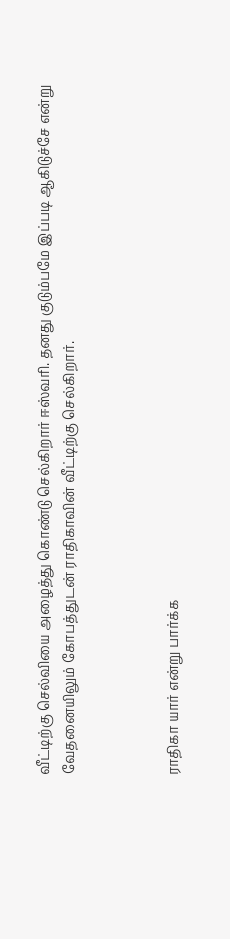வீட்டிற்கு செல்வியை அழைத்து கொண்டு செல்கிறார் ஈஸ்வரி. தனது குடும்பமே இப்படி ஆகிடுச்சே என்று வேதனையிலும் கோபத்துடன் ராதிகாவின் வீட்டிற்கு செல்கிறார்.



ராதிகா யார் என்று பார்க்க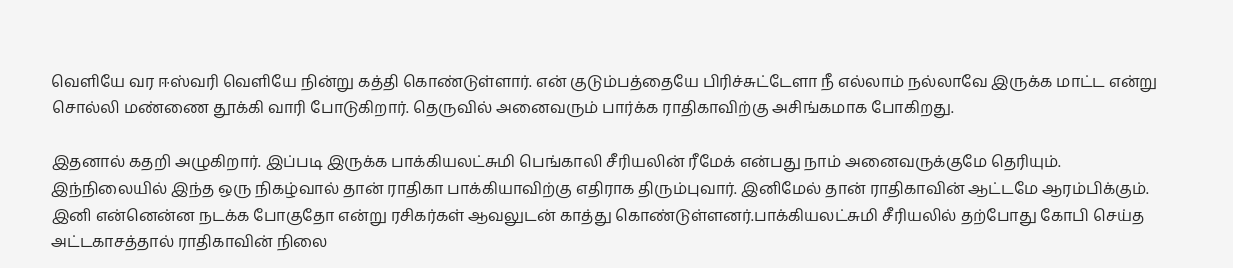வெளியே வர ஈஸ்வரி வெளியே நின்று கத்தி கொண்டுள்ளார். என் குடும்பத்தையே பிரிச்சுட்டேளா நீ எல்லாம் நல்லாவே இருக்க மாட்ட என்று சொல்லி மண்ணை தூக்கி வாரி போடுகிறார். தெருவில் அனைவரும் பார்க்க ராதிகாவிற்கு அசிங்கமாக போகிறது.

இதனால் கதறி அழுகிறார். இப்படி இருக்க பாக்கியலட்சுமி பெங்காலி சீரியலின் ரீமேக் என்பது நாம் அனைவருக்குமே தெரியும். இந்நிலையில் இந்த ஒரு நிகழ்வால் தான் ராதிகா பாக்கியாவிற்கு எதிராக திரும்புவார். இனிமேல் தான் ராதிகாவின் ஆட்டமே ஆரம்பிக்கும். இனி என்னென்ன நடக்க போகுதோ என்று ரசிகர்கள் ஆவலுடன் காத்து கொண்டுள்ளனர்.பாக்கியலட்சுமி சீரியலில் தற்போது கோபி செய்த அட்டகாசத்தால் ராதிகாவின் நிலை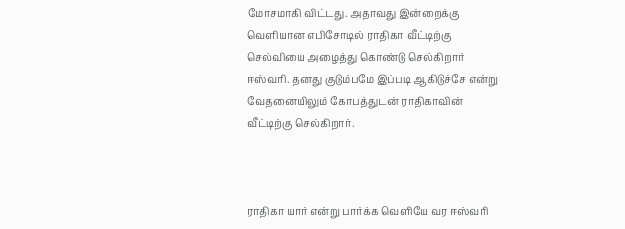மோசமாகி விட்டது. அதாவது இன்றைக்கு வெளியான எபிசோடில் ராதிகா வீட்டிற்கு செல்வியை அழைத்து கொண்டு செல்கிறார் ஈஸ்வரி. தனது குடும்பமே இப்படி ஆகிடுச்சே என்று வேதனையிலும் கோபத்துடன் ராதிகாவின் வீட்டிற்கு செல்கிறார்.



ராதிகா யார் என்று பார்க்க வெளியே வர ஈஸ்வரி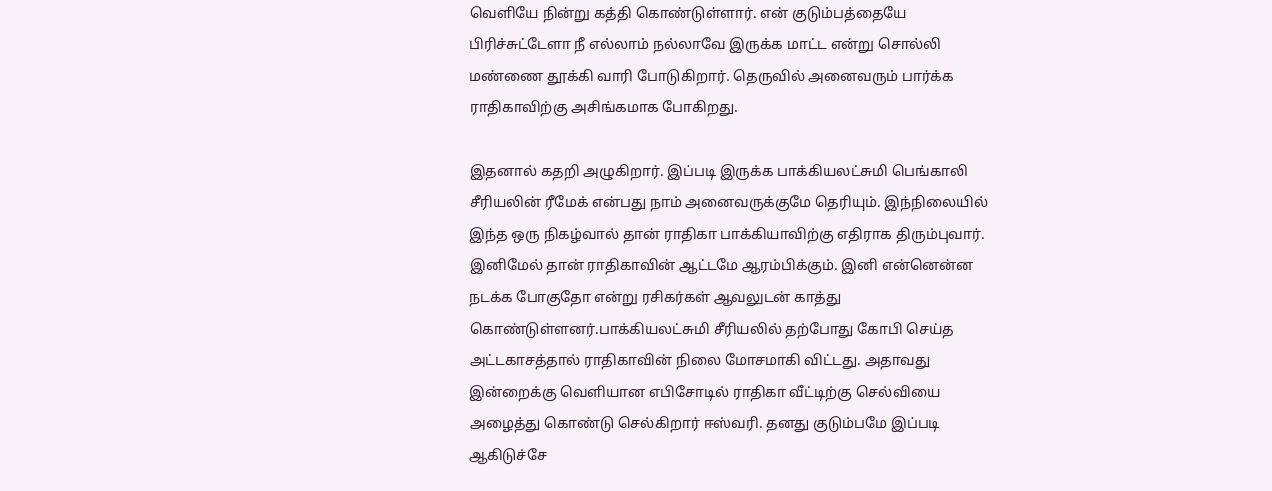வெளியே நின்று கத்தி கொண்டுள்ளார். என் குடும்பத்தையே பிரிச்சுட்டேளா நீ எல்லாம் நல்லாவே இருக்க மாட்ட என்று சொல்லி மண்ணை தூக்கி வாரி போடுகிறார். தெருவில் அனைவரும் பார்க்க ராதிகாவிற்கு அசிங்கமாக போகிறது.

இதனால் கதறி அழுகிறார். இப்படி இருக்க பாக்கியலட்சுமி பெங்காலி சீரியலின் ரீமேக் என்பது நாம் அனைவருக்குமே தெரியும். இந்நிலையில் இந்த ஒரு நிகழ்வால் தான் ராதிகா பாக்கியாவிற்கு எதிராக திரும்புவார். இனிமேல் தான் ராதிகாவின் ஆட்டமே ஆரம்பிக்கும். இனி என்னென்ன நடக்க போகுதோ என்று ரசிகர்கள் ஆவலுடன் காத்து கொண்டுள்ளனர்.பாக்கியலட்சுமி சீரியலில் தற்போது கோபி செய்த அட்டகாசத்தால் ராதிகாவின் நிலை மோசமாகி விட்டது. அதாவது இன்றைக்கு வெளியான எபிசோடில் ராதிகா வீட்டிற்கு செல்வியை அழைத்து கொண்டு செல்கிறார் ஈஸ்வரி. தனது குடும்பமே இப்படி ஆகிடுச்சே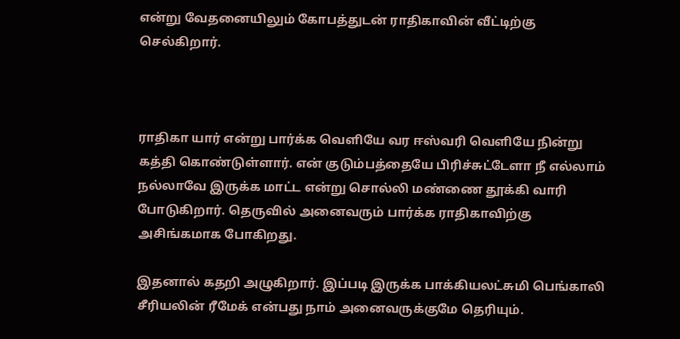என்று வேதனையிலும் கோபத்துடன் ராதிகாவின் வீட்டிற்கு செல்கிறார்.



ராதிகா யார் என்று பார்க்க வெளியே வர ஈஸ்வரி வெளியே நின்று கத்தி கொண்டுள்ளார். என் குடும்பத்தையே பிரிச்சுட்டேளா நீ எல்லாம் நல்லாவே இருக்க மாட்ட என்று சொல்லி மண்ணை தூக்கி வாரி போடுகிறார். தெருவில் அனைவரும் பார்க்க ராதிகாவிற்கு அசிங்கமாக போகிறது.

இதனால் கதறி அழுகிறார். இப்படி இருக்க பாக்கியலட்சுமி பெங்காலி சீரியலின் ரீமேக் என்பது நாம் அனைவருக்குமே தெரியும்.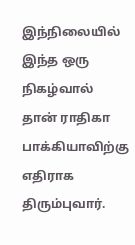இந்நிலையில் இந்த ஒரு நிகழ்வால் தான் ராதிகா பாக்கியாவிற்கு எதிராக திரும்புவார்.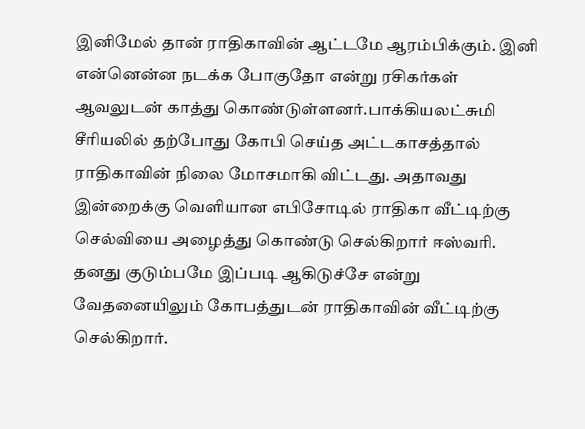இனிமேல் தான் ராதிகாவின் ஆட்டமே ஆரம்பிக்கும். இனி என்னென்ன நடக்க போகுதோ என்று ரசிகர்கள் ஆவலுடன் காத்து கொண்டுள்ளனர்.பாக்கியலட்சுமி சீரியலில் தற்போது கோபி செய்த அட்டகாசத்தால் ராதிகாவின் நிலை மோசமாகி விட்டது. அதாவது இன்றைக்கு வெளியான எபிசோடில் ராதிகா வீட்டிற்கு செல்வியை அழைத்து கொண்டு செல்கிறார் ஈஸ்வரி. தனது குடும்பமே இப்படி ஆகிடுச்சே என்று வேதனையிலும் கோபத்துடன் ராதிகாவின் வீட்டிற்கு செல்கிறார்.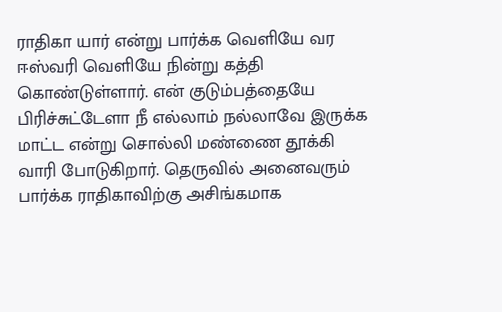ராதிகா யார் என்று பார்க்க வெளியே வர ஈஸ்வரி வெளியே நின்று கத்தி கொண்டுள்ளார். என் குடும்பத்தையே பிரிச்சுட்டேளா நீ எல்லாம் நல்லாவே இருக்க மாட்ட என்று சொல்லி மண்ணை தூக்கி வாரி போடுகிறார். தெருவில் அனைவரும் பார்க்க ராதிகாவிற்கு அசிங்கமாக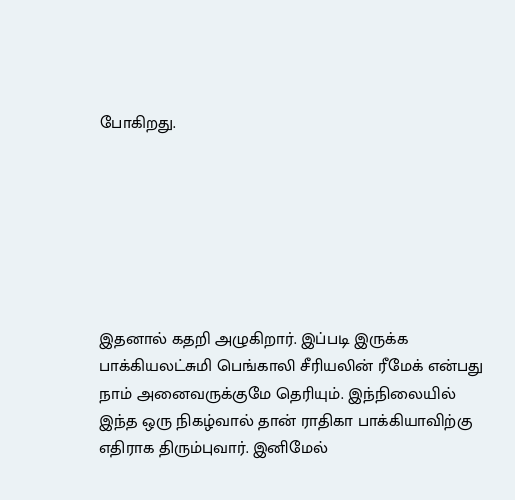போகிறது.







இதனால் கதறி அழுகிறார். இப்படி இருக்க பாக்கியலட்சுமி பெங்காலி சீரியலின் ரீமேக் என்பது நாம் அனைவருக்குமே தெரியும். இந்நிலையில் இந்த ஒரு நிகழ்வால் தான் ராதிகா பாக்கியாவிற்கு எதிராக திரும்புவார். இனிமேல்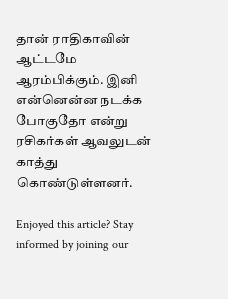தான் ராதிகாவின் ஆட்டமே ஆரம்பிக்கும். இனி என்னென்ன நடக்க போகுதோ என்று ரசிகர்கள் ஆவலுடன் காத்து கொண்டுள்ளனர்.

Enjoyed this article? Stay informed by joining our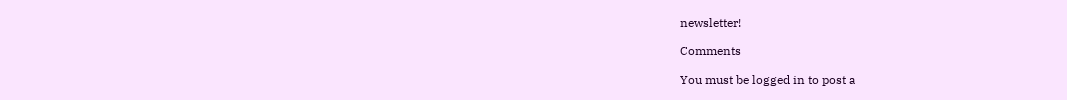newsletter!

Comments

You must be logged in to post a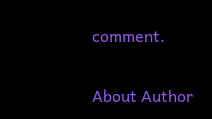comment.

About Author